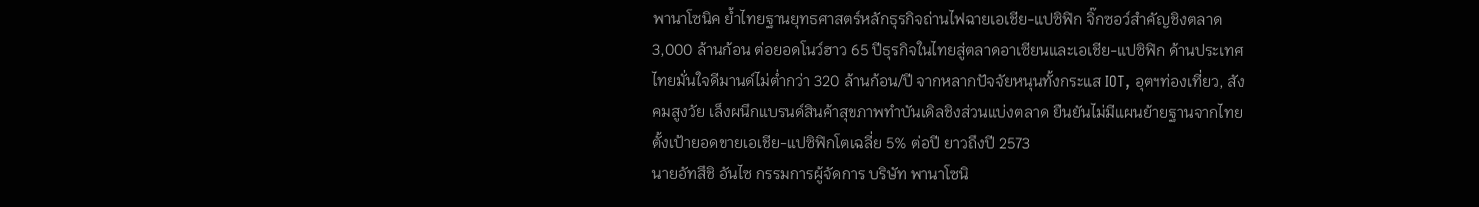พานาโซนิค ย้ำไทยฐานยุทธศาสตร์หลักธุรกิจถ่านไฟฉายเอเชีย-แปซิฟิก จิ๊กซอว์สำคัญชิงตลาด 3,000 ล้านก้อน ต่อยอดโนว์ฮาว 65 ปีธุรกิจในไทยสู่ตลาดอาเซียนและเอเชีย-แปซิฟิก ด้านประเทศไทยมั่นใจดีมานด์ไม่ต่ำกว่า 320 ล้านก้อน/ปี จากหลากปัจจัยหนุนทั้งกระแส IOT, อุตฯท่องเที่ยว, สังคมสูงวัย เล็งผนึกแบรนด์สินค้าสุขภาพทำบันเดิลชิงส่วนแบ่งตลาด ยืนยันไม่มีแผนย้ายฐานจากไทย ตั้งเป้ายอดขายเอเชีย-แปซิฟิกโตเฉลี่ย 5% ต่อปี ยาวถึงปี 2573
นายอัทสึชิ อันไซ กรรมการผู้จัดการ บริษัท พานาโซนิ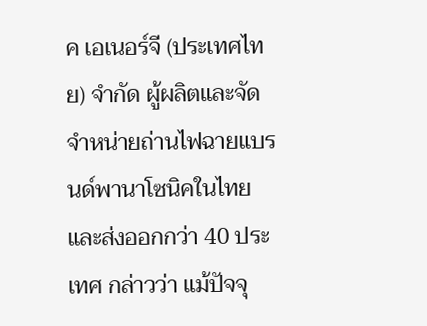ค เอเนอร์จี (ประเทศไทย) จำกัด ผู้ผลิตและจัดจำหน่ายถ่านไฟฉายแบรนด์พานาโซนิคในไทยและส่งออกกว่า 40 ประเทศ กล่าวว่า แม้ปัจจุ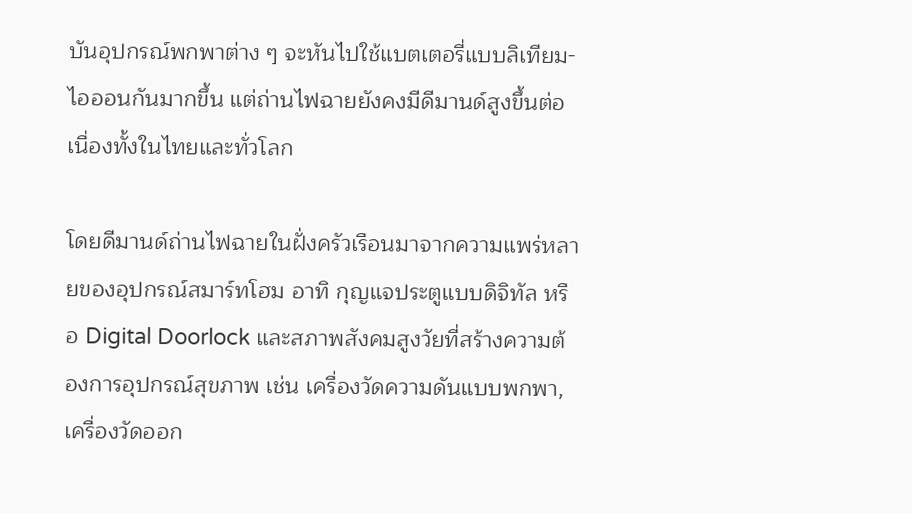บันอุปกรณ์พกพาต่าง ๆ จะหันไปใช้แบตเตอรี่แบบลิเทียม-ไอออนกันมากขึ้น แต่ถ่านไฟฉายยังคงมีดีมานด์สูงขึ้นต่อเนื่องทั้งในไทยและทั่วโลก

โดยดีมานด์ถ่านไฟฉายในฝั่งครัวเรือนมาจากความแพร่หลายของอุปกรณ์สมาร์ทโฮม อาทิ กุญแจประตูแบบดิจิทัล หรือ Digital Doorlock และสภาพสังคมสูงวัยที่สร้างความต้องการอุปกรณ์สุขภาพ เช่น เครื่องวัดความดันแบบพกพา, เครื่องวัดออก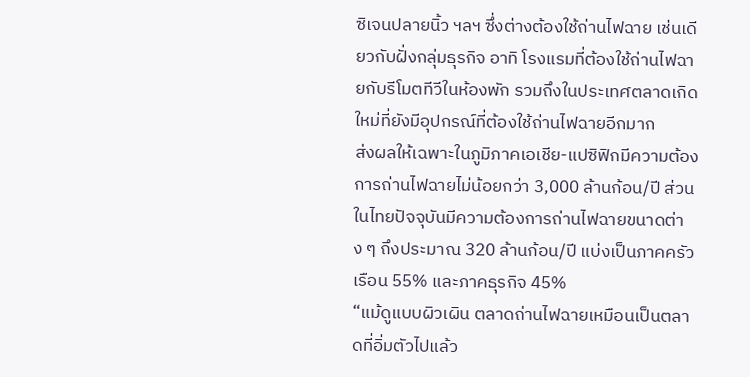ซิเจนปลายนิ้ว ฯลฯ ซึ่งต่างต้องใช้ถ่านไฟฉาย เช่นเดียวกับฝั่งกลุ่มธุรกิจ อาทิ โรงแรมที่ต้องใช้ถ่านไฟฉายกับรีโมตทีวีในห้องพัก รวมถึงในประเทศตลาดเกิดใหม่ที่ยังมีอุปกรณ์ที่ต้องใช้ถ่านไฟฉายอีกมาก
ส่งผลให้เฉพาะในภูมิภาคเอเชีย-แปซิฟิกมีความต้องการถ่านไฟฉายไม่น้อยกว่า 3,000 ล้านก้อน/ปี ส่วนในไทยปัจจุบันมีความต้องการถ่านไฟฉายขนาดต่าง ๆ ถึงประมาณ 320 ล้านก้อน/ปี แบ่งเป็นภาคครัวเรือน 55% และภาคธุรกิจ 45%
“แม้ดูแบบผิวเผิน ตลาดถ่านไฟฉายเหมือนเป็นตลาดที่อิ่มตัวไปแล้ว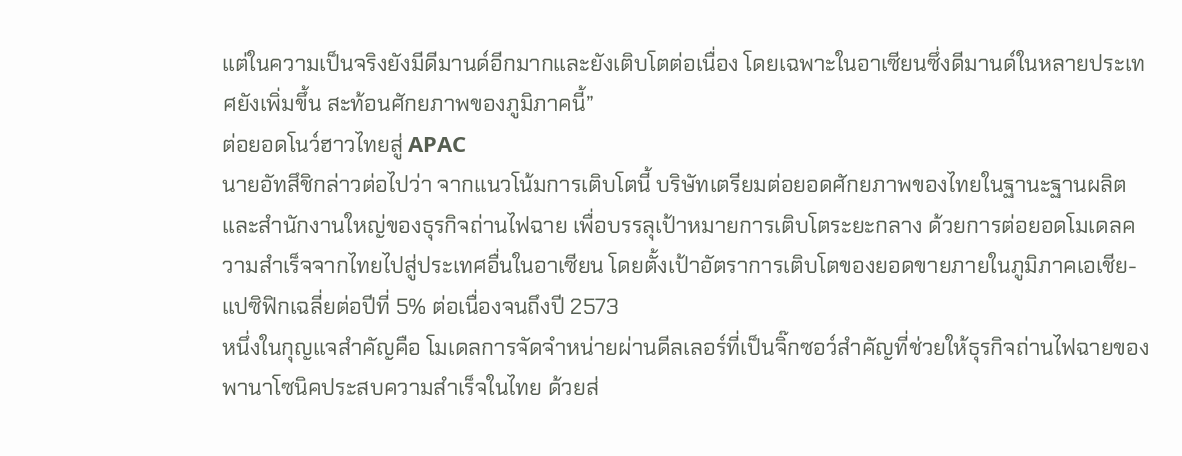แต่ในความเป็นจริงยังมีดีมานด์อีกมากและยังเติบโตต่อเนื่อง โดยเฉพาะในอาเซียนซึ่งดีมานด์ในหลายประเทศยังเพิ่มขึ้น สะท้อนศักยภาพของภูมิภาคนี้”
ต่อยอดโนว์ฮาวไทยสู่ APAC
นายอัทสึชิกล่าวต่อไปว่า จากแนวโน้มการเติบโตนี้ บริษัทเตรียมต่อยอดศักยภาพของไทยในฐานะฐานผลิต และสำนักงานใหญ่ของธุรกิจถ่านไฟฉาย เพื่อบรรลุเป้าหมายการเติบโตระยะกลาง ด้วยการต่อยอดโมเดลความสำเร็จจากไทยไปสู่ประเทศอื่นในอาเซียน โดยตั้งเป้าอัตราการเติบโตของยอดขายภายในภูมิภาคเอเชีย-แปซิฟิกเฉลี่ยต่อปีที่ 5% ต่อเนื่องจนถึงปี 2573
หนึ่งในกุญแจสำคัญคือ โมเดลการจัดจำหน่ายผ่านดีลเลอร์ที่เป็นจิ๊กซอว์สำคัญที่ช่วยให้ธุรกิจถ่านไฟฉายของพานาโซนิคประสบความสำเร็จในไทย ด้วยส่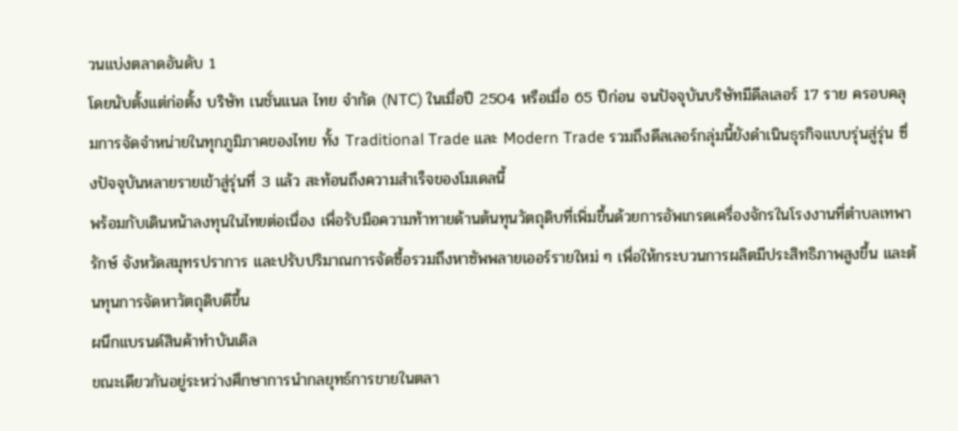วนแบ่งตลาดอันดับ 1
โดยนับตั้งแต่ก่อตั้ง บริษัท เนชั่นแนล ไทย จำกัด (NTC) ในเมื่อปี 2504 หรือเมื่อ 65 ปีก่อน จนปัจจุบันบริษัทมีดีลเลอร์ 17 ราย ครอบคลุมการจัดจำหน่ายในทุกภูมิภาคของไทย ทั้ง Traditional Trade และ Modern Trade รวมถึงดีลเลอร์กลุ่มนี้ยังดำเนินธุรกิจแบบรุ่นสู่รุ่น ซึ่งปัจจุบันหลายรายเข้าสู่รุ่นที่ 3 แล้ว สะท้อนถึงความสำเร็จของโมเดลนี้
พร้อมกับเดินหน้าลงทุนในไทยต่อเนื่อง เพื่อรับมือความท้าทายด้านต้นทุนวัตถุดิบที่เพิ่มขึ้นด้วยการอัพเกรดเครื่องจักรในโรงงานที่ตำบลเทพารักษ์ จังหวัดสมุทรปราการ และปรับปริมาณการจัดซื้อรวมถึงหาซัพพลายเออร์รายใหม่ ๆ เพื่อให้กระบวนการผลิตมีประสิทธิภาพสูงขึ้น และต้นทุนการจัดหาวัตถุดิบดีขึ้น
ผนึกแบรนด์สินค้าทำบันเดิล
ขณะเดียวกันอยู่ระหว่างศึกษาการนำกลยุทธ์การขายในตลา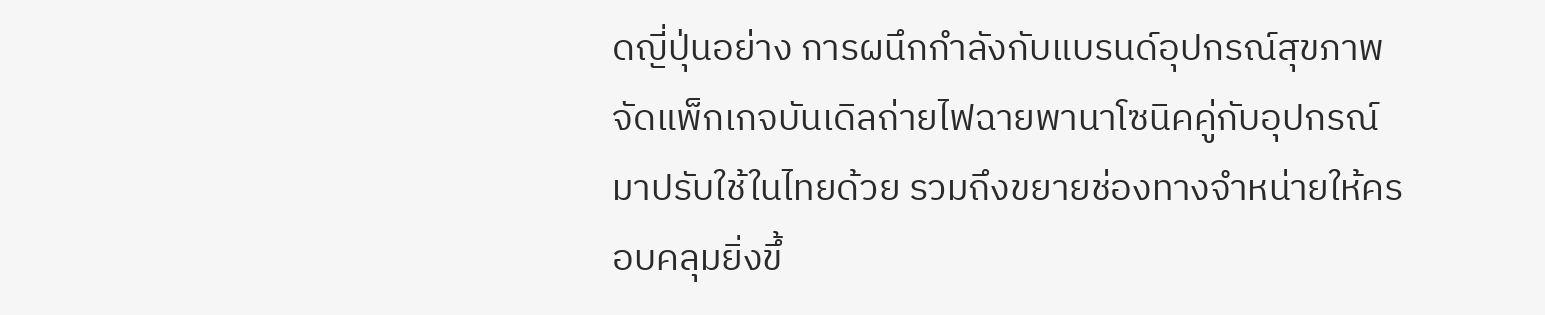ดญี่ปุ่นอย่าง การผนึกกำลังกับแบรนด์อุปกรณ์สุขภาพจัดแพ็กเกจบันเดิลถ่ายไฟฉายพานาโซนิคคู่กับอุปกรณ์มาปรับใช้ในไทยด้วย รวมถึงขยายช่องทางจำหน่ายให้ครอบคลุมยิ่งขึ้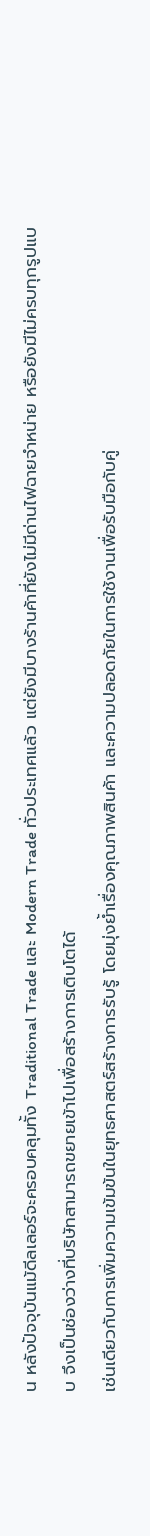น หลังปัจจุบันแม้ดีลเลอร์จะครอบคลุมทั้ง Traditional Trade และ Modern Trade ทั่วประเทศแล้ว แต่ยังมีบางร้านค้าที่ยังไม่มีถ่านไฟฉายจำหน่าย หรือยังมีไม่ครบทุกรูปแบบ จึงเป็นช่องว่างที่บริษัทสามารถขยายเข้าไปเพื่อสร้างการเติบโตได้
เช่นเดียวกับการเพิ่มความเข้มข้นในยุทธศาสตร์สร้างการรับรู้ โดยมุ่งย้ำเรื่องคุณภาพสินค้า และความปลอดภัยในการใช้งานเพื่อรับมือกับคู่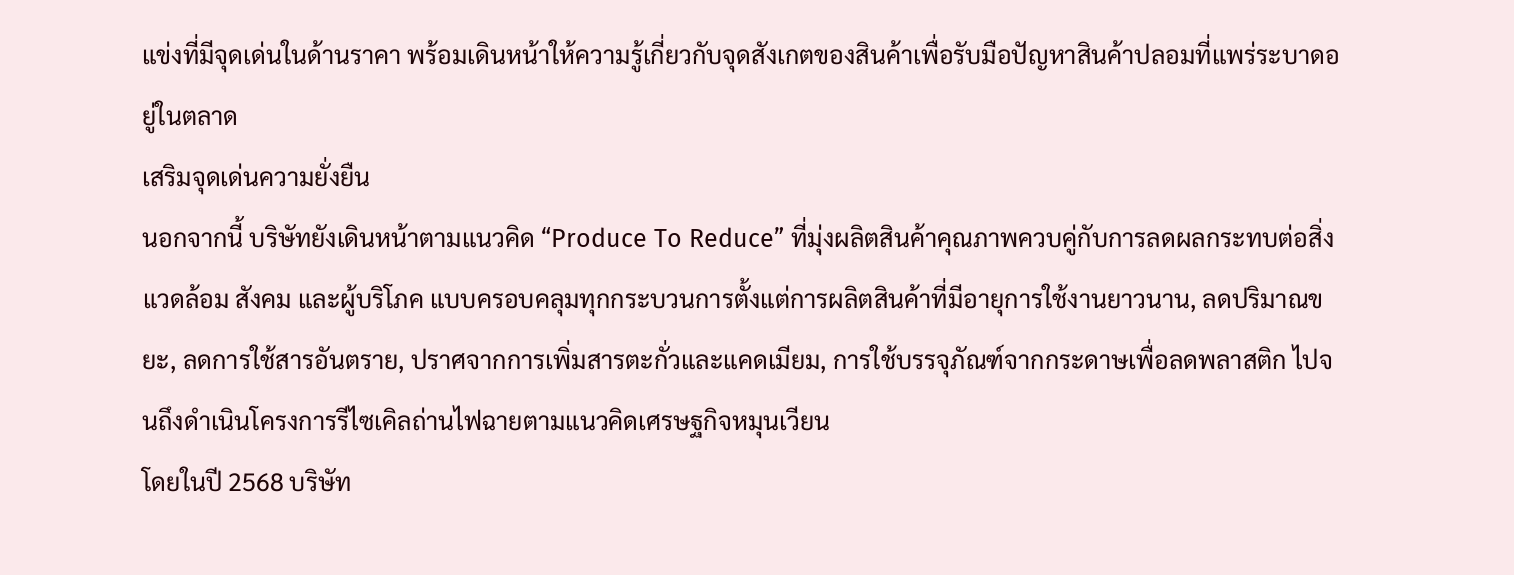แข่งที่มีจุดเด่นในด้านราคา พร้อมเดินหน้าให้ความรู้เกี่ยวกับจุดสังเกตของสินค้าเพื่อรับมือปัญหาสินค้าปลอมที่แพร่ระบาดอยู่ในตลาด
เสริมจุดเด่นความยั่งยืน
นอกจากนี้ บริษัทยังเดินหน้าตามแนวคิด “Produce To Reduce” ที่มุ่งผลิตสินค้าคุณภาพควบคู่กับการลดผลกระทบต่อสิ่งแวดล้อม สังคม และผู้บริโภค แบบครอบคลุมทุกกระบวนการตั้งแต่การผลิตสินค้าที่มีอายุการใช้งานยาวนาน, ลดปริมาณขยะ, ลดการใช้สารอันตราย, ปราศจากการเพิ่มสารตะกั่วและแคดเมียม, การใช้บรรจุภัณฑ์จากกระดาษเพื่อลดพลาสติก ไปจนถึงดำเนินโครงการรีไซเคิลถ่านไฟฉายตามแนวคิดเศรษฐกิจหมุนเวียน
โดยในปี 2568 บริษัท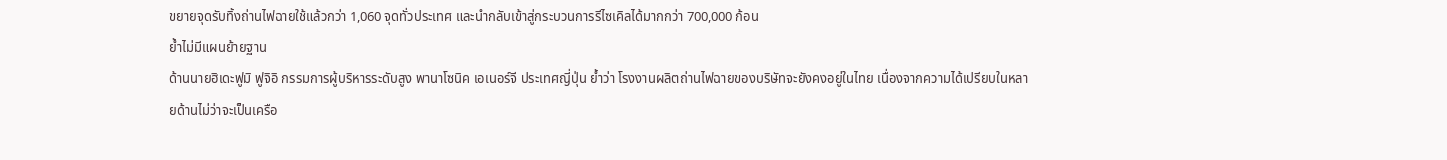ขยายจุดรับทิ้งถ่านไฟฉายใช้แล้วกว่า 1,060 จุดทั่วประเทศ และนำกลับเข้าสู่กระบวนการรีไซเคิลได้มากกว่า 700,000 ก้อน
ย้ำไม่มีแผนย้ายฐาน
ด้านนายฮิเดะฟูมิ ฟูจิอิ กรรมการผู้บริหารระดับสูง พานาโซนิค เอเนอร์จี ประเทศญี่ปุ่น ย้ำว่า โรงงานผลิตถ่านไฟฉายของบริษัทจะยังคงอยู่ในไทย เนื่องจากความได้เปรียบในหลายด้านไม่ว่าจะเป็นเครือ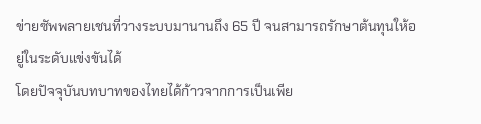ข่ายซัพพลายเชนที่วางระบบมานานถึง 65 ปี จนสามารถรักษาต้นทุนให้อยู่ในระดับแข่งขันได้
โดยปัจจุบันบทบาทของไทยได้ก้าวจากการเป็นเพีย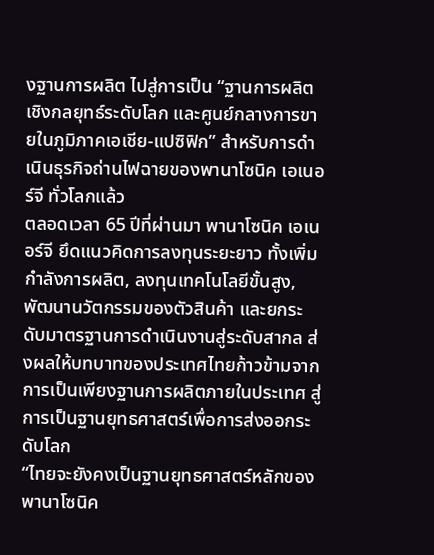งฐานการผลิต ไปสู่การเป็น “ฐานการผลิตเชิงกลยุทธ์ระดับโลก และศูนย์กลางการขายในภูมิภาคเอเชีย-แปซิฟิก” สำหรับการดำเนินธุรกิจถ่านไฟฉายของพานาโซนิค เอเนอร์จี ทั่วโลกแล้ว
ตลอดเวลา 65 ปีที่ผ่านมา พานาโซนิค เอเนอร์จี ยึดแนวคิดการลงทุนระยะยาว ทั้งเพิ่มกำลังการผลิต, ลงทุนเทคโนโลยีขั้นสูง, พัฒนานวัตกรรมของตัวสินค้า และยกระดับมาตรฐานการดำเนินงานสู่ระดับสากล ส่งผลให้บทบาทของประเทศไทยก้าวข้ามจากการเป็นเพียงฐานการผลิตภายในประเทศ สู่การเป็นฐานยุทธศาสตร์เพื่อการส่งออกระดับโลก
“ไทยจะยังคงเป็นฐานยุทธศาสตร์หลักของพานาโซนิค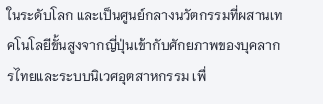ในระดับโลก และเป็นศูนย์กลางนวัตกรรมที่ผสานเทคโนโลยีขั้นสูงจากญี่ปุ่นเข้ากับศักยภาพของบุคลากรไทยและระบบนิเวศอุตสาหกรรม เพื่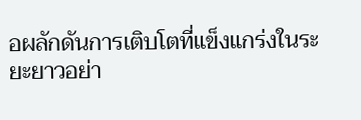อผลักดันการเติบโตที่แข็งแกร่งในระยะยาวอย่า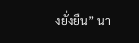งยั่งยืน” นา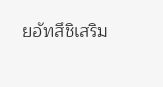ยอัทสึชิเสริม